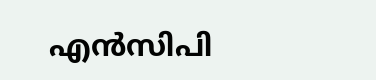എന്‍സിപി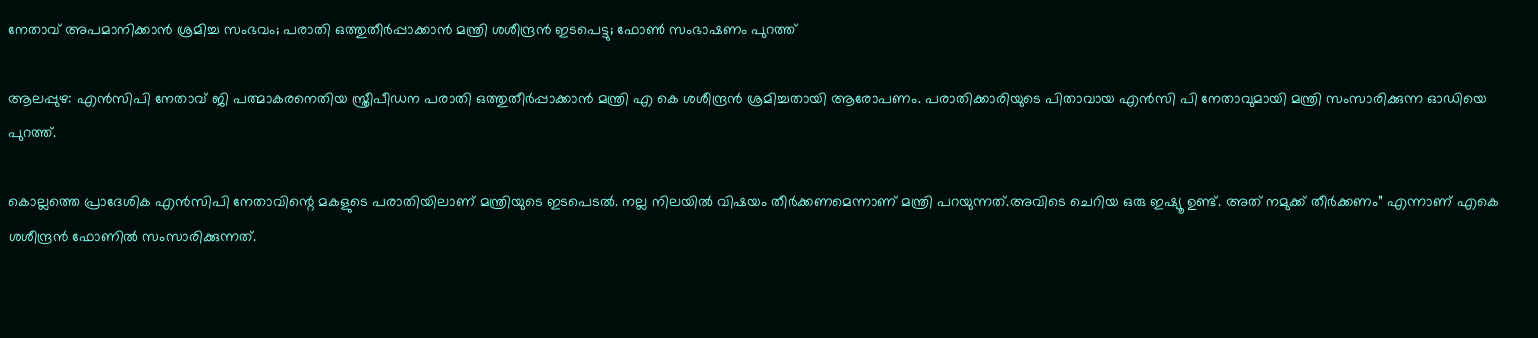നേതാവ് അപമാനിക്കാന്‍ ശ്രമിച്ച സംഭവം; പരാതി ഒത്തുതീര്‍പ്പാക്കാന്‍ മന്ത്രി ശശീന്ദ്രന്‍ ഇടപെട്ടു; ഫോണ്‍ സംഭാഷണം പുറത്ത്

ആലപ്പുഴ: എന്‍സിപി നേതാവ് ജി പത്മാകരനെതിയ സ്ത്രീപീഡന പരാതി ഒത്തുതീര്‍പ്പാക്കാന്‍ മന്ത്രി എ കെ ശശീന്ദ്രന്‍ ശ്രമിച്ചതായി ആരോപണം. പരാതിക്കാരിയുടെ പിതാവായ എന്‍സി പി നേതാവുമായി മന്ത്രി സംസാരിക്കുന്ന ഓഡിയെ പുറത്ത്.

കൊല്ലത്തെ പ്രാദേശിക എന്‍സിപി നേതാവിന്റെ മകളുടെ പരാതിയിലാണ് മന്ത്രിയുടെ ഇടപെടല്‍. നല്ല നിലയില്‍ വിഷയം തീര്‍ക്കണമെന്നാണ് മന്ത്രി പറയുന്നത്.അവിടെ ചെറിയ ഒരു ഇഷ്യൂ ഉണ്ട്. അത് നമുക്ക് തീര്‍ക്കണം” എന്നാണ് എകെ ശശീന്ദ്രന്‍ ഫോണില്‍ സംസാരിക്കുന്നത്.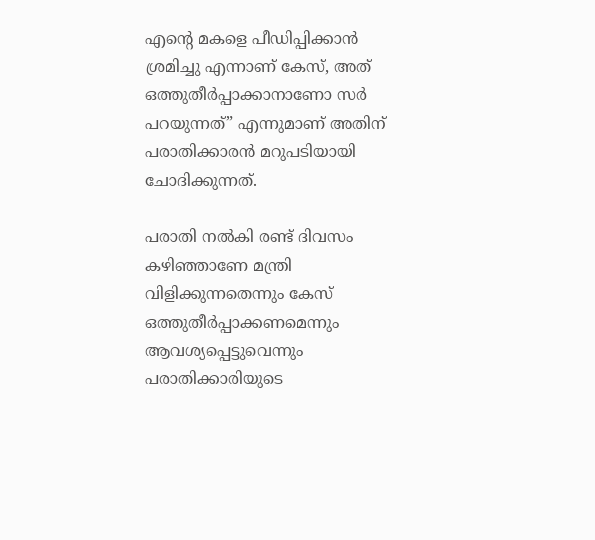എന്റെ മകളെ പീഡിപ്പിക്കാന്‍ ശ്രമിച്ചു എന്നാണ് കേസ്, അത് ഒത്തുതീര്‍പ്പാക്കാനാണോ സര്‍ പറയുന്നത്” എന്നുമാണ് അതിന് പരാതിക്കാരന്‍ മറുപടിയായി ചോദിക്കുന്നത്.

പരാതി നല്‍കി രണ്ട് ദിവസം കഴിഞ്ഞാണേ മന്ത്രി വിളിക്കുന്നതെന്നും കേസ് ഒത്തുതീര്‍പ്പാക്കണമെന്നും ആവശ്യപ്പെട്ടുവെന്നും പരാതിക്കാരിയുടെ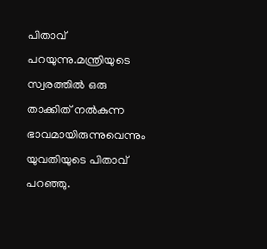പിതാവ് പറയുന്നു.മന്ത്രിയുടെ സ്വരത്തില്‍ ഒരു താക്കിത് നല്‍കുന്ന ഭാവമായിരുന്നുവെന്നും യുവതിയുടെ പിതാവ് പറഞ്ഞു.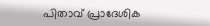പിതാവ് പ്രാദേശിക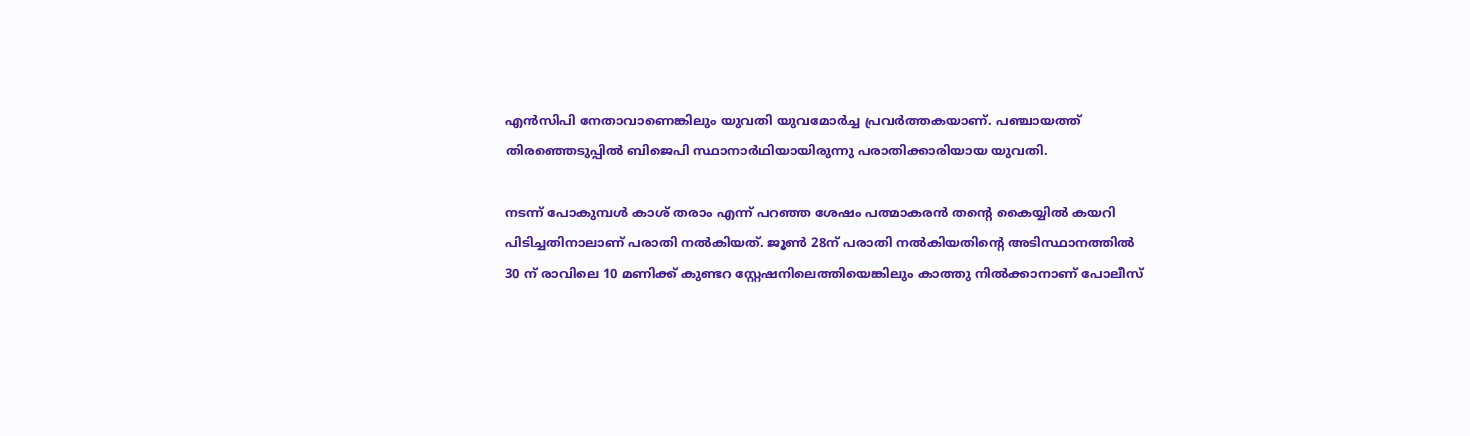എന്‍സിപി നേതാവാണെങ്കിലും യുവതി യുവമോര്‍ച്ച പ്രവര്‍ത്തകയാണ്. പഞ്ചായത്ത് തിരഞ്ഞെടുപ്പില്‍ ബിജെപി സ്ഥാനാര്‍ഥിയായിരുന്നു പരാതിക്കാരിയായ യുവതി.

നടന്ന് പോകുമ്പള്‍ കാശ് തരാം എന്ന് പറഞ്ഞ ശേഷം പത്മാകരന്‍ തന്റെ കൈയ്യില്‍ കയറി പിടിച്ചതിനാലാണ് പരാതി നല്‍കിയത്. ജൂണ്‍ 28ന് പരാതി നല്‍കിയതിന്റെ അടിസ്ഥാനത്തില്‍ 30 ന് രാവിലെ 10 മണിക്ക് കുണ്ടറ സ്റ്റേഷനിലെത്തിയെങ്കിലും കാത്തു നില്‍ക്കാനാണ് പോലീസ്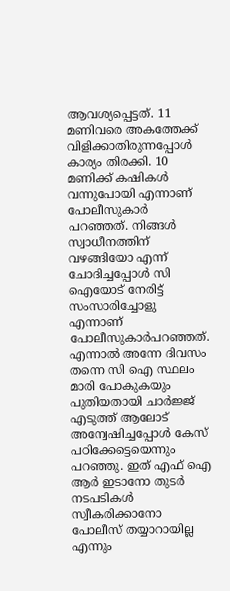ആവശ്യപ്പെട്ടത്. 11 മണിവരെ അകത്തേക്ക് വിളിക്കാതിരുന്നപ്പോള്‍ കാര്യം തിരക്കി. 10 മണിക്ക് കഷികള്‍ വന്നുപോയി എന്നാണ് പോലീസുകാര്‍ പറഞ്ഞത്. നിങ്ങള്‍ സ്വാധീനത്തിന് വഴങ്ങിയോ എന്ന് ചോദിച്ചപ്പോള്‍ സി ഐയോട് നേരിട്ട് സംസാരിച്ചോളു എന്നാണ് പോലീസുകാര്‍പറഞ്ഞത്. എന്നാല്‍ അന്നേ ദിവസം തന്നെ സി ഐ സ്ഥലം മാരി പോകുകയും പുതിയതായി ചാര്‍ജ്ജ് എടുത്ത് ആലോട് അന്വേഷിച്ചപ്പോള്‍ കേസ് പഠിക്കേട്ടെയെന്നും പറഞ്ഞു. ഇത് എഫ് ഐ ആര്‍ ഇടാനോ തുടര്‍ നടപടികള്‍ സ്വീകരിക്കാനോ പോലീസ് തയ്യാറായില്ല എന്നും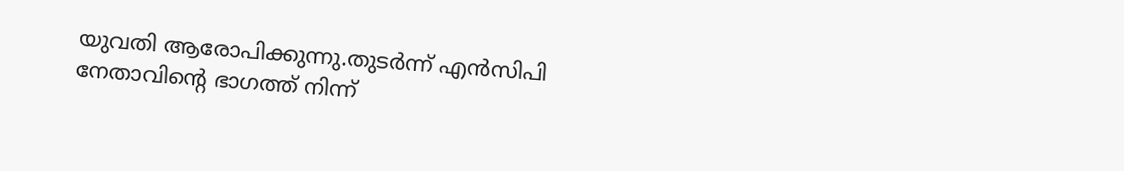യുവതി ആരോപിക്കുന്നു.തുടര്‍ന്ന് എന്‍സിപി നേതാവിന്റെ ഭാഗത്ത് നിന്ന്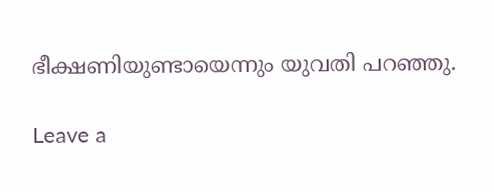ഭീക്ഷണിയുണ്ടായെന്നും യുവതി പറഞ്ഞു.

Leave a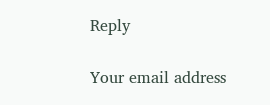Reply

Your email address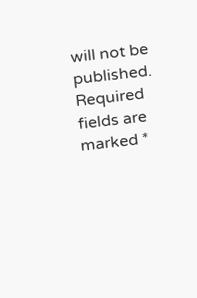will not be published. Required fields are marked *